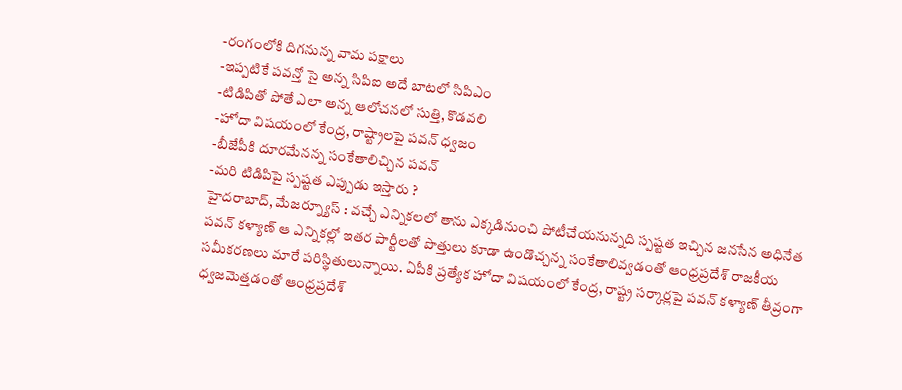-రంగంలోకి దిగనున్న వామ పక్షాలు
-ఇప్పటికే పవన్తో సై అన్న సిపిఐ అదే బాటలో సిపిఎం
-టిడిపితో పోతే ఎలా అన్న ఆలోచనలో సుత్తి, కొడవలి
-హోదా విషయంలో కేంద్ర, రాష్ట్రాలపై పవన్ ధ్వజం
-బీజేపీకి దూరమేనన్న సంకేతాలిచ్చిన పవన్
-మరి టిడిపిపై స్పష్టత ఎప్పుడు ఇస్తారు ?
హైదరాబాద్, మేజర్న్యూస్ : వచ్చే ఎన్నికలలో తాను ఎక్కడినుంచి పోటీచేయనున్నది స్పష్టత ఇచ్చిన జనసేన అధినేత పవన్ కళ్యాణ్ ఆ ఎన్నికల్లో ఇతర పార్టీలతో పొత్తులు కూడా ఉండొచ్చన్న సంకేతాలివ్వడంతో ఆంధ్రప్రదేశ్ రాజకీయ సమీకరణలు మారే పరిస్థితులున్నాయి. ఏపీకి ప్రత్యేక హోదా విషయంలో కేంద్ర, రాష్ట్ర సర్కార్లపై పవన్ కళ్యాణ్ తీవ్రంగా ధ్వజమెత్తడంతో ఆంధ్రప్రదేశ్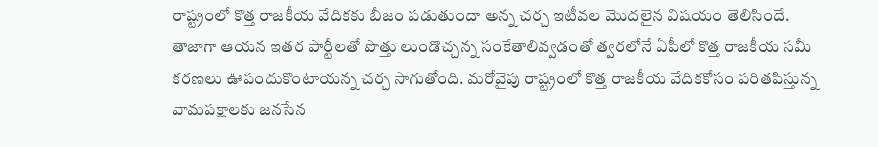రాష్ట్రంలో కొత్త రాజకీయ వేదికకు బీజం పడుతుందా అన్న చర్చ ఇటీవల మొదలైన విషయం తెలిసిందే. తాజాగా ఆయన ఇతర పార్టీలతో పొత్తు లుండొచ్చన్న సంకేతాలివ్వడంతో త్వరలోనే ఏపీలో కొత్త రాజకీయ సమీ కరణలు ఊపందుకొంటాయన్న చర్చ సాగుతోంది. మరోవైపు రాష్ట్రంలో కొత్త రాజకీయ వేదికకోసం పరితపిస్తున్న వామపక్షాలకు జనసేన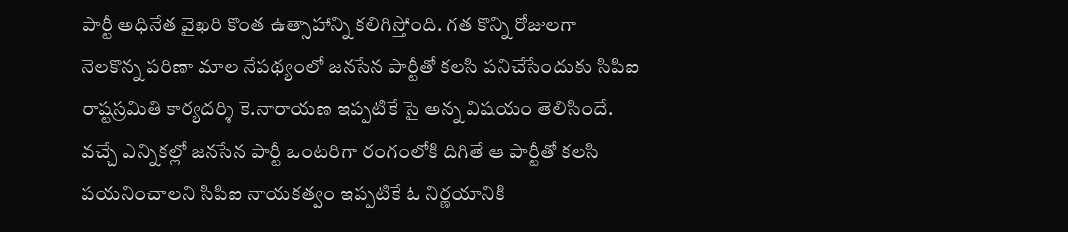పార్టీ అధినేత వైఖరి కొంత ఉత్సాహాన్ని కలిగిస్తోంది. గత కొన్ని రోజులగా నెలకొన్న పరిణా మాల నేపథ్యంలో జనసేన పార్టీతో కలసి పనిచేసేందుకు సిపిఐ రాష్టస్రమితి కార్యదర్శి కె.నారాయణ ఇప్పటికే సై అన్న విషయం తెలిసిందే. వచ్చే ఎన్నికల్లో జనసేన పార్టీ ఒంటరిగా రంగంలోకి దిగితే ఆ పార్టీతో కలసి పయనించాలని సిపిఐ నాయకత్వం ఇప్పటికే ఓ నిర్ణయానికి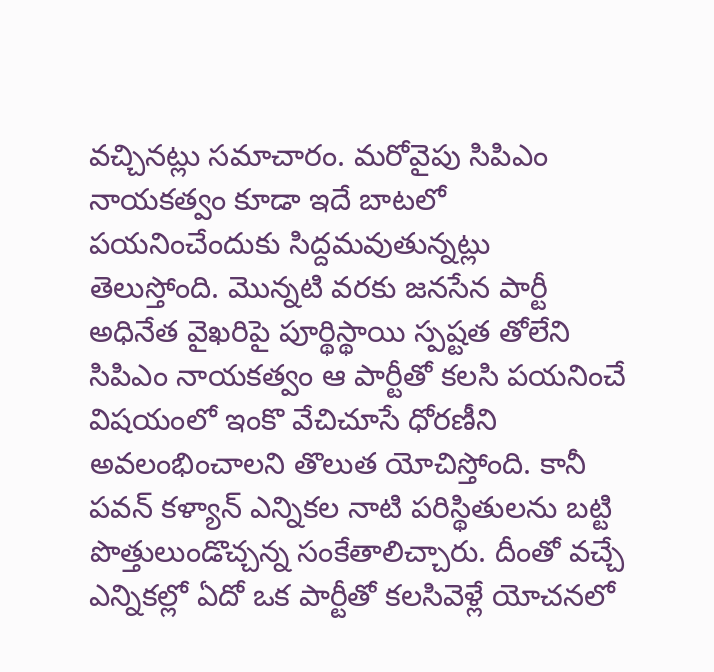వచ్చినట్లు సమాచారం. మరోవైపు సిపిఎం నాయకత్వం కూడా ఇదే బాటలో పయనించేందుకు సిద్దమవుతున్నట్లు తెలుస్తోంది. మొన్నటి వరకు జనసేన పార్టీ అధినేత వైఖరిపై పూర్థిస్థాయి స్పష్టత తోలేని సిపిఎం నాయకత్వం ఆ పార్టీతో కలసి పయనించే విషయంలో ఇంకొ వేచిచూసే ధోరణీని అవలంభించాలని తొలుత యోచిస్తోంది. కానీ పవన్ కళ్యాన్ ఎన్నికల నాటి పరిస్థితులను బట్టి పొత్తులుండొచ్చన్న సంకేతాలిచ్చారు. దీంతో వచ్చే ఎన్నికల్లో ఏదో ఒక పార్టీతో కలసివెళ్లే యోచనలో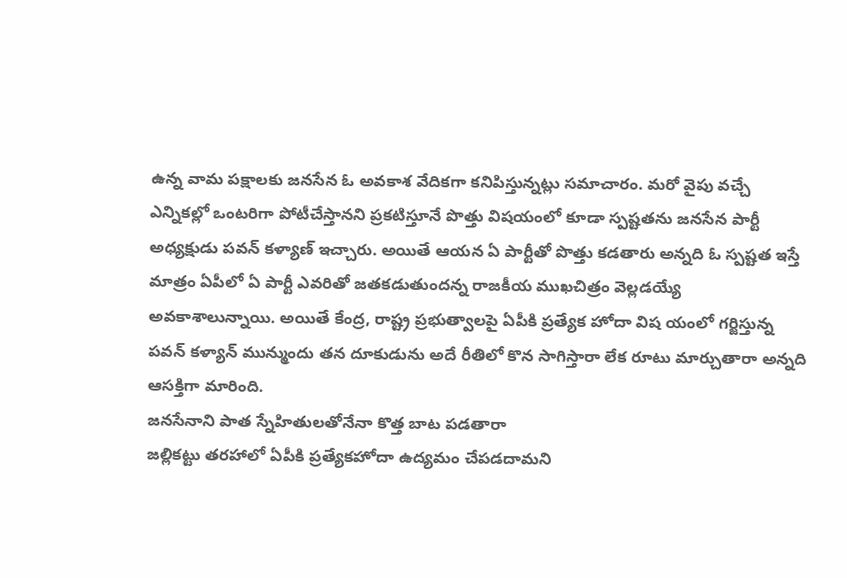ఉన్న వామ పక్షాలకు జనసేన ఓ అవకాశ వేదికగా కనిపిస్తున్నట్లు సమాచారం. మరో వైపు వచ్చే ఎన్నికల్లో ఒంటరిగా పోటీచేస్తానని ప్రకటిస్తూనే పొత్తు విషయంలో కూడా స్పష్టతను జనసేన పార్టీ అధ్యక్షుడు పవన్ కళ్యాణ్ ఇచ్చారు. అయితే ఆయన ఏ పార్టీతో పొత్తు కడతారు అన్నది ఓ స్పష్టత ఇస్తే మాత్రం ఏపీలో ఏ పార్టీ ఎవరితో జతకడుతుందన్న రాజకీయ ముఖచిత్రం వెల్లడయ్యే అవకాశాలున్నాయి. అయితే కేంద్ర, రాష్ట్ర ప్రభుత్వాలపై ఏపీకి ప్రత్యేక హోదా విష యంలో గర్జిస్తున్న పవన్ కళ్యాన్ మున్ముందు తన దూకుడును అదే రీతిలో కొన సాగిస్తారా లేక రూటు మార్చుతారా అన్నది ఆసక్తిగా మారింది.
జనసేనాని పాత స్నేహితులతోనేనా కొత్త బాట పడతారా
జల్లికట్టు తరహాలో ఏపీకి ప్రత్యేకహోదా ఉద్యమం చేపడదామని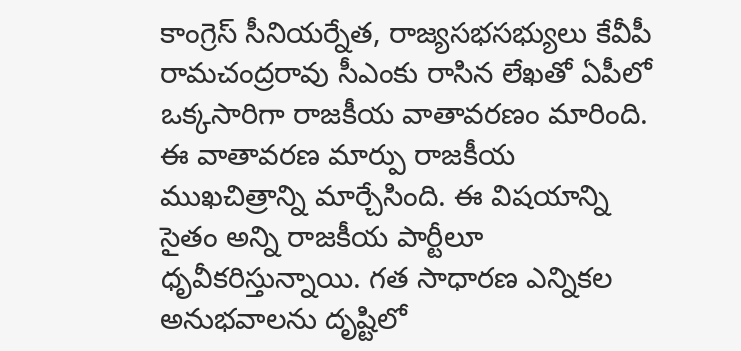కాంగ్రెస్ సీనియర్నేత, రాజ్యసభసభ్యులు కేవీపీ రామచంద్రరావు సీఎంకు రాసిన లేఖతో ఏపీలో ఒక్కసారిగా రాజకీయ వాతావరణం మారింది. ఈ వాతావరణ మార్పు రాజకీయ ముఖచిత్రాన్ని మార్చేసింది. ఈ విషయాన్ని సైతం అన్ని రాజకీయ పార్టీలూ ధృవీకరిస్తున్నాయి. గత సాధారణ ఎన్నికల అనుభవాలను దృష్టిలో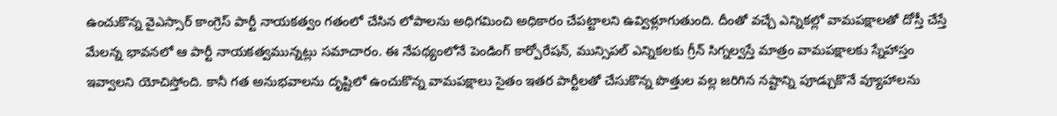ఉంచుకొన్న వైఎస్సార్ కాంగ్రెస్ పార్టీ నాయకత్వం గతంలో చేసిన లోపాలను అధిగమించి అధికారం చేపట్టాలని ఉవ్విళ్లూగుతుంది. దీంతో వచ్చే ఎన్నికల్లో వామపక్షాలతో దోస్తీ చేస్తే మేలన్న భావనలో ఆ పార్టీ నాయకత్వమున్నట్లు సమాచారం. ఈ నేపథ్యంలోనే పెండింగ్ కార్పోరేషన్, మున్సిపల్ ఎన్నికలకు గ్రీన్ సిగ్నల్వస్తే మాత్రం వామపక్షాలకు స్నేహాస్తం ఇవ్వాలని యోచిస్తోంది. కానీ గత అనుభవాలను దృష్టిలో ఉంచుకొన్న వామపక్షాలు సైతం ఇతర పార్టీలతో చేసుకొన్న పొత్తుల వల్ల జరిగిన నష్టాన్ని పూడ్చుకొనే వ్యూహాలను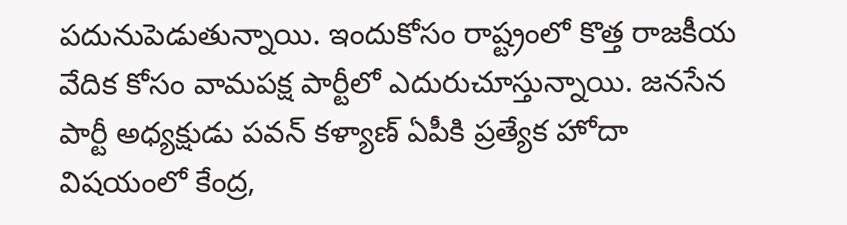పదునుపెడుతున్నాయి. ఇందుకోసం రాష్ట్రంలో కొత్త రాజకీయ వేదిక కోసం వామపక్ష పార్టీలో ఎదురుచూస్తున్నాయి. జనసేన పార్టీ అధ్యక్షుడు పవన్ కళ్యాణ్ ఏపీకి ప్రత్యేక హోదా విషయంలో కేంద్ర,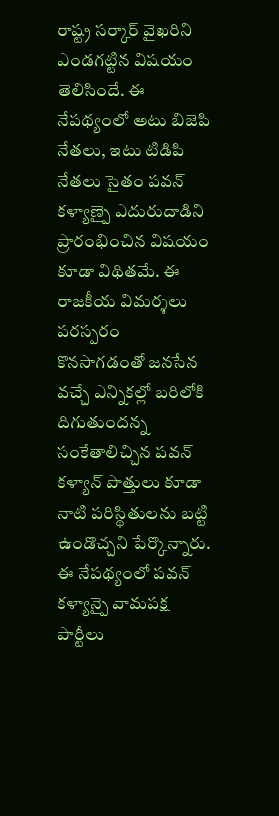రాష్ట్ర సర్కార్ వైఖరిని ఎండగట్టిన విషయం తెలిసిందే. ఈ నేపథ్యంలో అటు బిజెపి నేతలు, ఇటు టిడిపి నేతలు సైతం పవన్ కళ్యాణ్పై ఎదురుదాడిని ప్రారంభించిన విషయం కూడా విథితమే. ఈ రాజకీయ విమర్శలు పరస్పరం కొనసాగడంతో జనసేన వచ్చే ఎన్నికల్లో బరిలోకి దిగుతుందన్న సంకేతాలిచ్చిన పవన్ కళ్యాన్ పొత్తులు కూడా నాటి పరిస్థితులను బట్టి ఉండొచ్చని పేర్కొన్నారు. ఈ నేపథ్యంలో పవన్ కళ్యాన్పై వామపక్ష పార్టీలు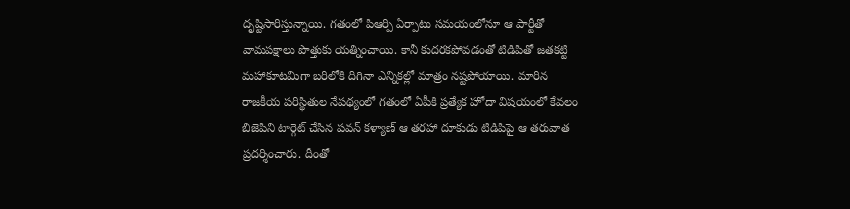దృష్టిసారిస్తున్నాయి. గతంలో పిఆర్పి ఏర్పాటు సమయంలోనూ ఆ పార్టీతో వామపక్షాలు పొత్తుకు యత్నించాయి. కానీ కుదరకపోవడంతో టిడిపితో జతకట్టి మహాకూటమిగా బరిలోకి దిగినా ఎన్నికల్లో మాత్రం నష్టపోయాయి. మారిన రాజకీయ పరిస్థితుల నేపథ్యంలో గతంలో ఏపీకి ప్రత్యేక హోదా విషయంలో కేవలం బిజెపిని టార్గెట్ చేసిన పవన్ కళ్యాణ్ ఆ తరహా దూకుడు టిడిపిపై ఆ తరువాత ప్రదర్శించారు. దీంతో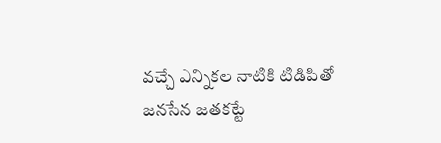వచ్చే ఎన్నికల నాటికి టిడిపితో జనసేన జతకట్టే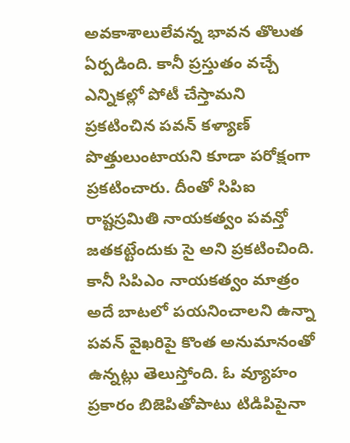అవకాశాలులేవన్న భావన తొలుత ఏర్పడింది. కానీ ప్రస్తుతం వచ్చే ఎన్నికల్లో పోటీ చేస్తామని ప్రకటించిన పవన్ కళ్యాణ్ పొత్తులుంటాయని కూడా పరోక్షంగా ప్రకటించారు. దీంతో సిపిఐ రాష్టస్రమితి నాయకత్వం పవన్తో జతకట్టేందుకు సై అని ప్రకటించింది. కానీ సిపిఎం నాయకత్వం మాత్రం అదే బాటలో పయనించాలని ఉన్నా పవన్ వైఖరిపై కొంత అనుమానంతో ఉన్నట్లు తెలుస్తోంది. ఓ వ్యూహం ప్రకారం బిజెపితోపాటు టిడిపిపైనా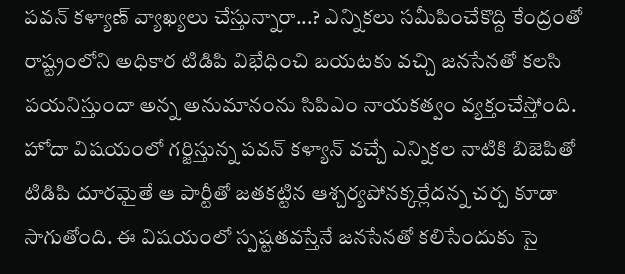పవన్ కళ్యాణ్ వ్యాఖ్యలు చేస్తున్నారా...? ఎన్నికలు సమీపించేకొద్ది కేంద్రంతో రాష్ట్రంలోని అధికార టిడిపి విభేధించి బయటకు వచ్చి జనసేనతో కలసి పయనిస్తుందా అన్న అనుమానంను సిపిఎం నాయకత్వం వ్యక్తంచేస్తోంది. హోదా విషయంలో గర్జిస్తున్న పవన్ కళ్యాన్ వచ్చే ఎన్నికల నాటికి బిజెపితో టిడిపి దూరమైతే ఆ పార్టీతో జతకట్టిన ఆశ్చర్యపోనక్కర్లేదన్న చర్చ కూడా సాగుతోంది. ఈ విషయంలో స్పష్టతవస్తేనే జనసేనతో కలిసేందుకు సై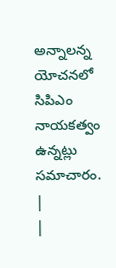అన్నాలన్న యోచనలో సిపిఎం నాయకత్వం ఉన్నట్లు సమాచారం.
|
|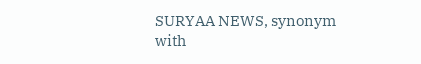SURYAA NEWS, synonym with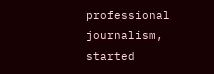professional journalism, started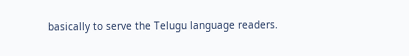basically to serve the Telugu language readers.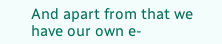And apart from that we have our own e-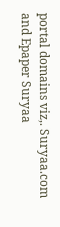portal domains viz,. Suryaa.com and Epaper Suryaa